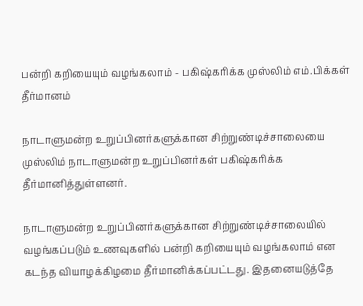பன்றி கறியையும் வழங்கலாம் - பகிஷ்கரிக்க முஸ்லிம் எம்.பிக்கள் தீர்மானம்

நாடாளுமன்ற உறுப்பினர்களுக்கான சிற்றுண்டிச்சாலையை முஸ்லிம் நாடாளுமன்ற உறுப்பினர்கள் பகிஷ்கரிக்க தீர்மானித்துள்ளனர்.

நாடாளுமன்ற உறுப்பினர்களுக்கான சிற்றுண்டிச்சாலையில் வழங்கப்படும் உணவுகளில் பன்றி கறியையும் வழங்கலாம் என கடந்த வியாழக்கிழமை தீர்மானிக்கப்பட்டது. இதனையடுத்தே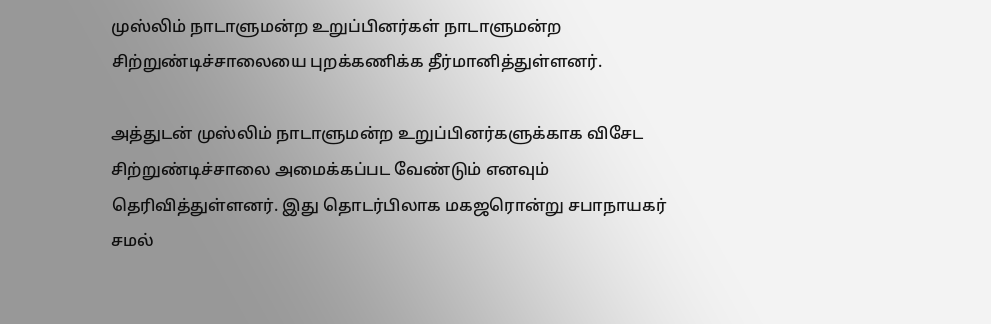முஸ்லிம் நாடாளுமன்ற உறுப்பினர்கள் நாடாளுமன்ற சிற்றுண்டிச்சாலையை புறக்கணிக்க தீர்மானித்துள்ளனர்.

அத்துடன் முஸ்லிம் நாடாளுமன்ற உறுப்பினர்களுக்காக விசேட சிற்றுண்டிச்சாலை அமைக்கப்பட வேண்டும் எனவும் தெரிவித்துள்ளனர். இது தொடர்பிலாக மகஜரொன்று சபாநாயகர் சமல்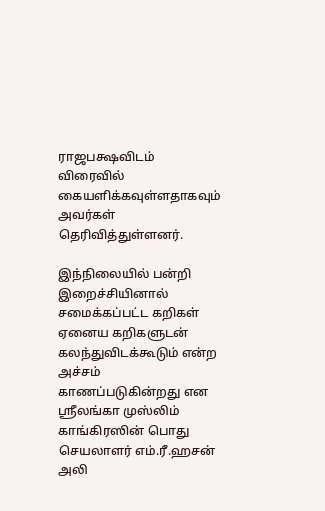ராஜபக்ஷவிடம் விரைவில் கையளிக்கவுள்ளதாகவும் அவர்கள் தெரிவித்துள்ளனர்.

இந்நிலையில் பன்றி இறைச்சியினால் சமைக்கப்பட்ட கறிகள் ஏனைய கறிகளுடன் கலந்துவிடக்கூடும் என்ற அச்சம் காணப்படுகின்றது என ஸ்ரீலங்கா முஸ்லிம் காங்கிரஸின் பொது செயலாளர் எம்.ரீ.ஹசன் அலி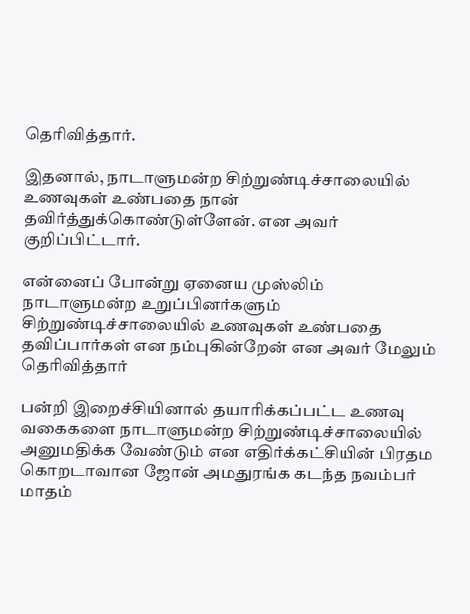தெரிவித்தார்.

இதனால், நாடாளுமன்ற சிற்றுண்டிச்சாலையில் உணவுகள் உண்பதை நான் தவிர்த்துக்கொண்டுள்ளேன். என அவர் குறிப்பிட்டார்.

என்னைப் போன்று ஏனைய முஸ்லிம் நாடாளுமன்ற உறுப்பினர்களும் சிற்றுண்டிச்சாலையில் உணவுகள் உண்பதை தவிப்பார்கள் என நம்புகின்றேன் என அவர் மேலும் தெரிவித்தார்

பன்றி இறைச்சியினால் தயாரிக்கப்பட்ட உணவு வகைகளை நாடாளுமன்ற சிற்றுண்டிச்சாலையில் அனுமதிக்க வேண்டும் என எதிர்க்கட்சியின் பிரதம கொறடாவான ஜோன் அமதுரங்க கடந்த நவம்பர் மாதம்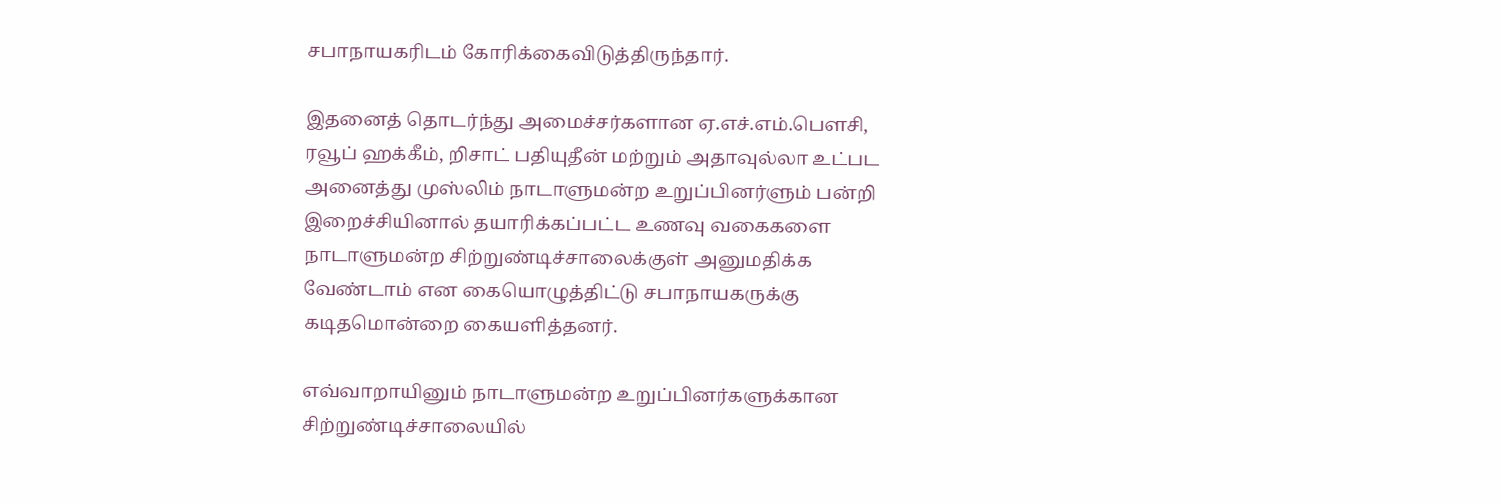சபாநாயகரிடம் கோரிக்கைவிடுத்திருந்தார்.

இதனைத் தொடர்ந்து அமைச்சர்களான ஏ.எச்.எம்.பௌசி, ரவூப் ஹக்கீம், றிசாட் பதியுதீன் மற்றும் அதாவுல்லா உட்பட அனைத்து முஸ்லிம் நாடாளுமன்ற உறுப்பினர்ளும் பன்றி இறைச்சியினால் தயாரிக்கப்பட்ட உணவு வகைகளை நாடாளுமன்ற சிற்றுண்டிச்சாலைக்குள் அனுமதிக்க வேண்டாம் என கையொழுத்திட்டு சபாநாயகருக்கு கடிதமொன்றை கையளித்தனர்.

எவ்வாறாயினும் நாடாளுமன்ற உறுப்பினர்களுக்கான சிற்றுண்டிச்சாலையில்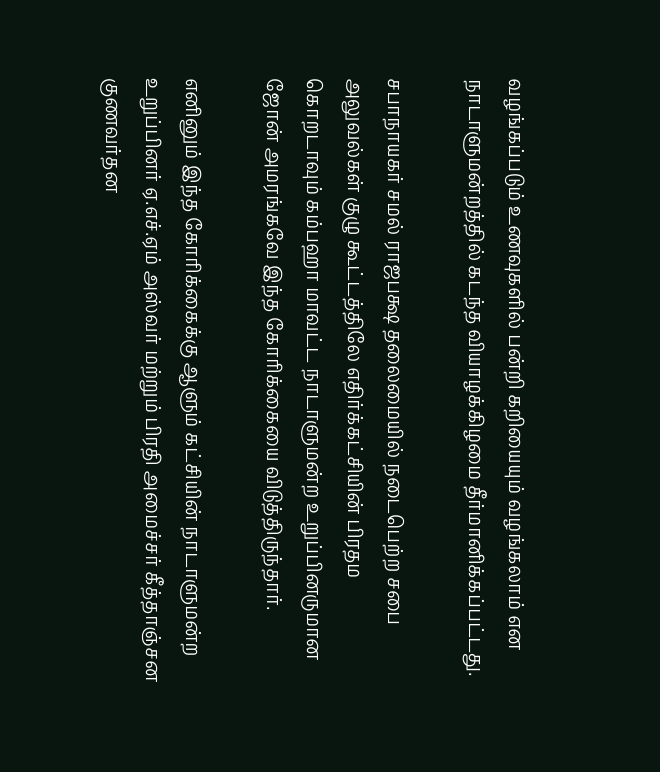வழங்கப்படும் உணவுகளில் பன்றி கறியையும் வழங்கலாம் என நாடாளுமன்றத்தில் கடந்த வியாழக்கிழமை தீர்மானிக்கப்பட்டது.

சபாநாயகர் சமல் ராஜபக்ஷ தலைமையில் நடைபெற்ற சபை அலுவல்கள் குழு கூட்டத்திலே எதிர்க்கட்சியின் பிரதம கொறடாவும் கம்பஹா மாவட்ட நாடாளுமன்ற உறுப்பினருமான ஜோன் அமரங்கவே இந்த கோரிக்கையை விடுத்திருந்தார்.

எனினும் இந்த கோரிக்கைக்கு ஆளும் கட்சியின் நாடாளுமன்ற உறுப்பினர் ஏ.எச்.ஏம் அஸ்வர் மற்றும் பிரதி அமைச்சர் கீத்தாஞ்சன குணவர்தன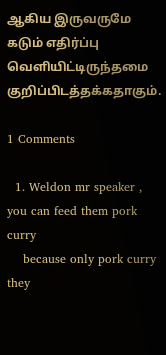ஆகிய இருவருமே கடும் எதிர்ப்பு வெளியிட்டிருந்தமை குறிப்பிடத்தக்கதாகும்.

1 Comments

  1. Weldon mr speaker , you can feed them pork curry
    because only pork curry they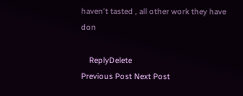haven't tasted , all other work they have don

    ReplyDelete
Previous Post Next Post